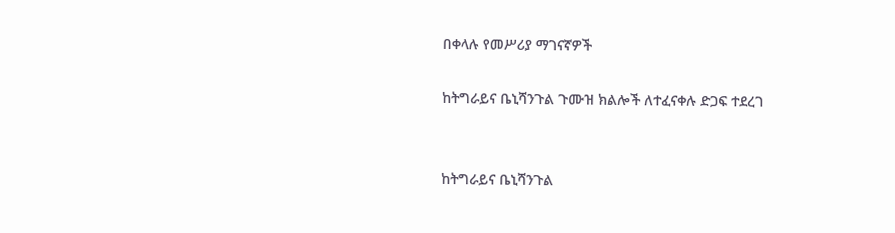በቀላሉ የመሥሪያ ማገናኛዎች

ከትግራይና ቤኒሻንጉል ጉሙዝ ክልሎች ለተፈናቀሉ ድጋፍ ተደረገ


ከትግራይና ቤኒሻንጉል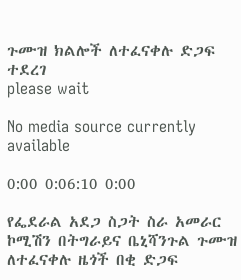ጉሙዝ ክልሎች ለተፈናቀሉ ድጋፍ ተደረገ
please wait

No media source currently available

0:00 0:06:10 0:00

የፌደራል አደጋ ስጋት ስራ አመራር ኮሚሽን በትግራይና ቤኒሻንጉል ጉሙዝ ለተፈናቀሉ ዜጎች በቂ ድጋፍ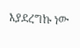እያደረግኩ ነው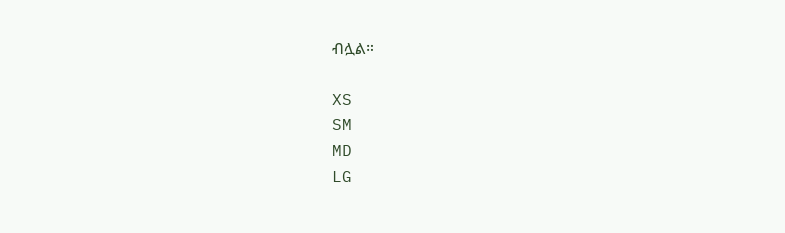ብሏል።

XS
SM
MD
LG